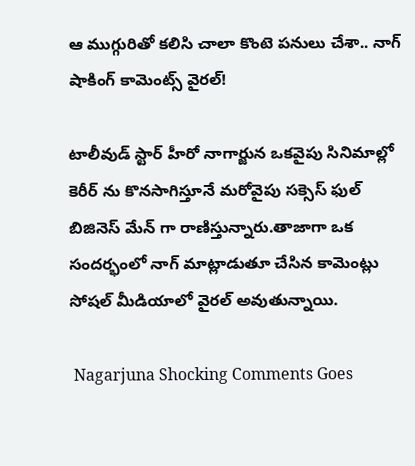ఆ ముగ్గురితో కలిసి చాలా కొంటె పనులు చేశా.. నాగ్ షాకింగ్ కామెంట్స్ వైరల్!

టాలీవుడ్ స్టార్ హీరో నాగార్జున ఒకవైపు సినిమాల్లో కెరీర్ ను కొనసాగిస్తూనే మరోవైపు సక్సెస్ ఫుల్ బిజినెస్ మేన్ గా రాణిస్తున్నారు.తాజాగా ఒక సందర్భంలో నాగ్ మాట్లాడుతూ చేసిన కామెంట్లు సోషల్ మీడియాలో వైరల్ అవుతున్నాయి.

 Nagarjuna Shocking Comments Goes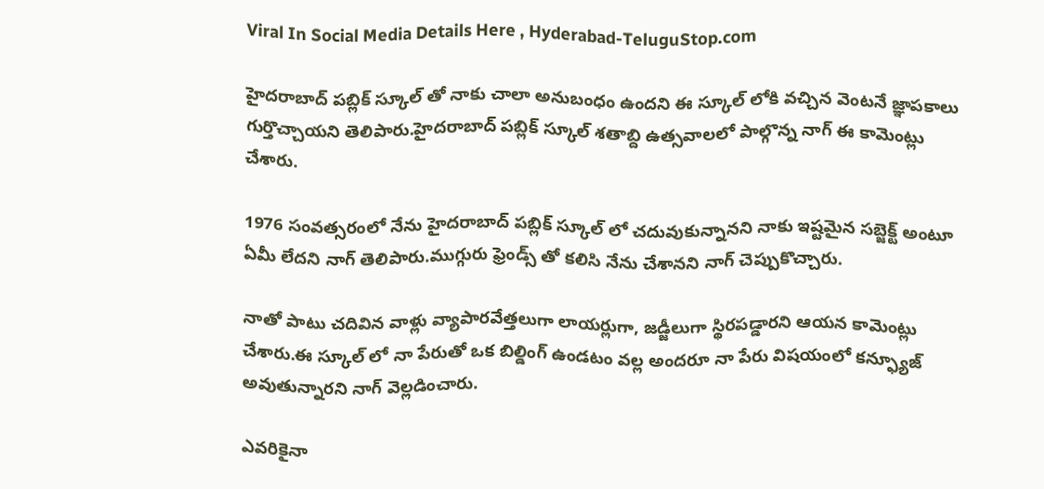Viral In Social Media Details Here , Hyderabad-TeluguStop.com

హైదరాబాద్ పబ్లిక్ స్కూల్ తో నాకు చాలా అనుబంధం ఉందని ఈ స్కూల్ లోకి వచ్చిన వెంటనే జ్ఞాపకాలు గుర్తొచ్చాయని తెలిపారు.హైదరాబాద్ పబ్లిక్ స్కూల్ శతాబ్ది ఉత్సవాలలో పాల్గొన్న నాగ్ ఈ కామెంట్లు చేశారు.

1976 సంవత్సరంలో నేను హైదరాబాద్ పబ్లిక్ స్కూల్ లో చదువుకున్నానని నాకు ఇష్టమైన సబ్జెక్ట్ అంటూ ఏమీ లేదని నాగ్ తెలిపారు.ముగ్గురు ఫ్రెండ్స్ తో కలిసి నేను చేశానని నాగ్ చెప్పుకొచ్చారు.

నాతో పాటు చదివిన వాళ్లు వ్యాపారవేత్తలుగా లాయర్లుగా, జడ్జీలుగా స్థిరపడ్డారని ఆయన కామెంట్లు చేశారు.ఈ స్కూల్ లో నా పేరుతో ఒక బిల్డింగ్ ఉండటం వల్ల అందరూ నా పేరు విషయంలో కన్ఫ్యూజ్ అవుతున్నారని నాగ్ వెల్లడించారు.

ఎవరికైనా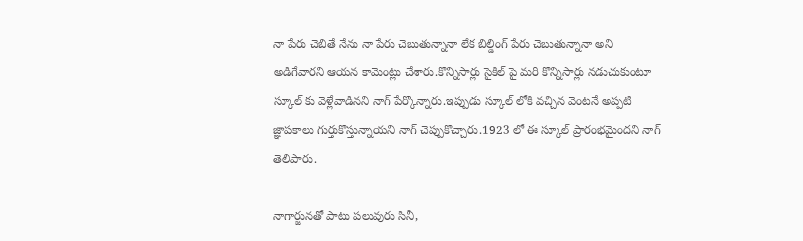నా పేరు చెబితే నేను నా పేరు చెబుతున్నానా లేక బిల్డింగ్ పేరు చెబుతున్నానా అని అడిగేవారని ఆయన కామెంట్లు చేశారు.కొన్నిసార్లు సైకిల్ పై మరి కొన్నిసార్లు నడుచుకుంటూ స్కూల్ కు వెళ్లేవాడినని నాగ్ పేర్కొన్నారు.ఇప్పుడు స్కూల్ లోకి వచ్చిన వెంటనే అప్పటి జ్ఞాపకాలు గుర్తుకొస్తున్నాయని నాగ్ చెప్పుకొచ్చారు.1923 లో ఈ స్కూల్ ప్రారంభమైందని నాగ్ తెలిపారు.

నాగార్జునతో పాటు పలువురు సినీ,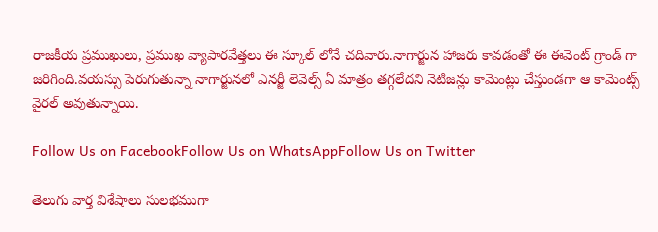రాజకీయ ప్రముఖులు, ప్రముఖ వ్యాపారవేత్తలు ఈ స్కూల్ లోనే చదివారు.నాగార్జున హాజరు కావడంతో ఈ ఈవెంట్ గ్రాండ్ గా జరిగింది.వయస్సు పెరుగుతున్నా నాగార్జునలో ఎనర్జీ లెవెల్స్ ఏ మాత్రం తగ్గలేదని నెటిజన్లు కామెంట్లు చేస్తుండగా ఆ కామెంట్స్ వైరల్ అవుతున్నాయి.

Follow Us on FacebookFollow Us on WhatsAppFollow Us on Twitter

తెలుగు వార్త విశేషాలు సులభముగా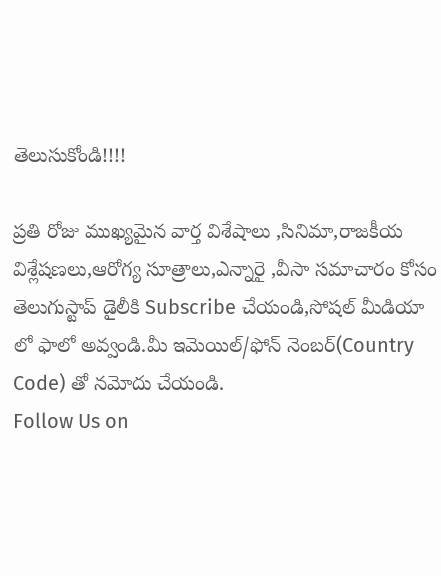తెలుసుకోండి!!!!

ప్రతి రోజు ముఖ్యమైన వార్త విశేషాలు ,సినిమా,రాజకీయ విశ్లేషణలు,ఆరోగ్య సూత్రాలు,ఎన్నారై ,వీసా సమాచారం కోసం తెలుగుస్టాప్ డైలీకి Subscribe చేయండి,సోషల్ మీడియా లో ఫాలో అవ్వండి.మీ ఇమెయిల్/ఫోన్ నెంబర్(Country Code) తో నమోదు చేయండి.
Follow Us on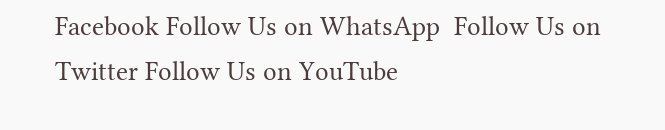Facebook Follow Us on WhatsApp  Follow Us on Twitter Follow Us on YouTube